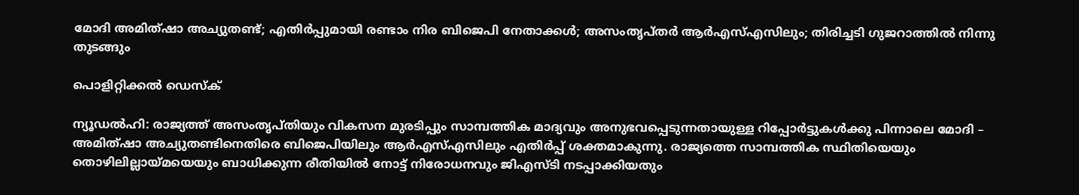മോദി അമിത്ഷാ അച്യുതണ്ട്; എതിർപ്പുമായി രണ്ടാം നിര ബിജെപി നേതാക്കൾ; അസംതൃപ്തർ ആർഎസ്എസിലും; തിരിച്ചടി ഗുജറാത്തിൽ നിന്നു തുടങ്ങും

പൊളിറ്റിക്കൽ ഡെസ്‌ക്

ന്യൂഡൽഹി: രാജ്യത്ത് അസംതൃപ്തിയും വികസന മുരടിപ്പും സാമ്പത്തിക മാദ്യവും അനുഭവപ്പെടുന്നതായുള്ള റിപ്പോർട്ടുകൾക്കു പിന്നാലെ മോദി – അമിത്ഷാ അച്യുതണ്ടിനെതിരെ ബിജെപിയിലും ആർഎസ്എസിലും എതിർപ്പ് ശക്തമാകുന്നു. രാജ്യത്തെ സാമ്പത്തിക സ്ഥിതിയെയും തൊഴിലില്ലായ്മയെയും ബാധിക്കുന്ന രീതിയിൽ നോട്ട് നിരോധനവും ജിഎസ്ടി നടപ്പാക്കിയതും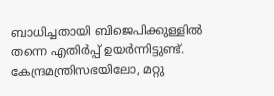ബാധിച്ചതായി ബിജെപിക്കുള്ളിൽ തന്നെ എതിർപ്പ് ഉയർന്നിട്ടുണ്ട്. കേന്ദ്രമന്ത്രിസഭയിലോ, മറ്റു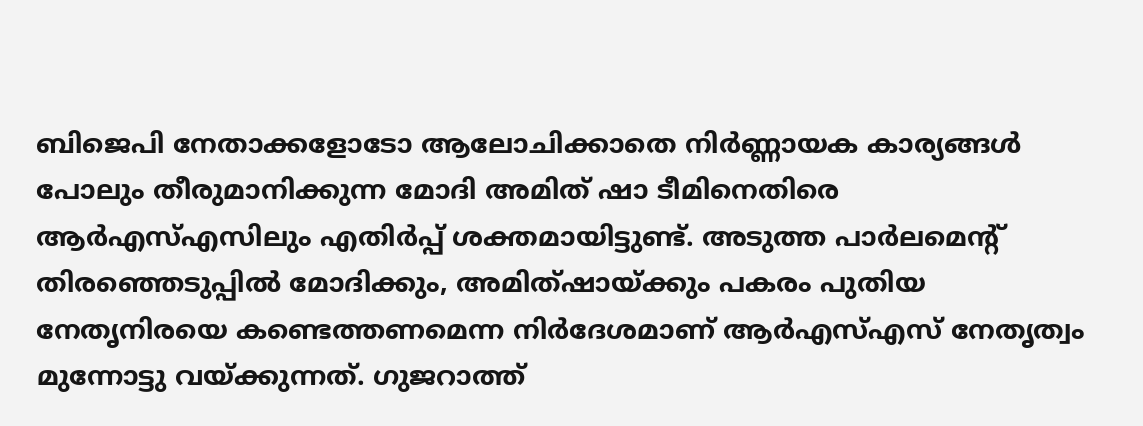ബിജെപി നേതാക്കളോടോ ആലോചിക്കാതെ നിർണ്ണായക കാര്യങ്ങൾ പോലും തീരുമാനിക്കുന്ന മോദി അമിത് ഷാ ടീമിനെതിരെ ആർഎസ്എസിലും എതിർപ്പ് ശക്തമായിട്ടുണ്ട്. അടുത്ത പാർലമെന്റ് തിരഞ്ഞെടുപ്പിൽ മോദിക്കും, അമിത്ഷായ്ക്കും പകരം പുതിയ നേതൃനിരയെ കണ്ടെത്തണമെന്ന നിർദേശമാണ് ആർഎസ്എസ് നേതൃത്വം മുന്നോട്ടു വയ്ക്കുന്നത്. ഗുജറാത്ത്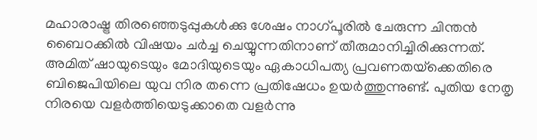മഹാരാഷ്ട്ര തിരഞ്ഞെടുപ്പുകൾക്കു ശേഷം നാഗ്പൂരിൽ ചേരുന്ന ചിന്തൻ ബൈഠക്കിൽ വിഷയം ചർച്ച ചെയ്യുന്നതിനാണ് തീരുമാനിച്ചിരിക്കുന്നത്.
അമിത് ഷായുടെയും മോദിയുടെയും ഏകാധിപത്യ പ്രവണതയ്‌ക്കെതിരെ ബിജെപിയിലെ യുവ നിര തന്നെ പ്രതിഷേധം ഉയർത്തുന്നുണ്ട്. പുതിയ നേതൃ നിരയെ വളർത്തിയെടുക്കാതെ വളർന്നു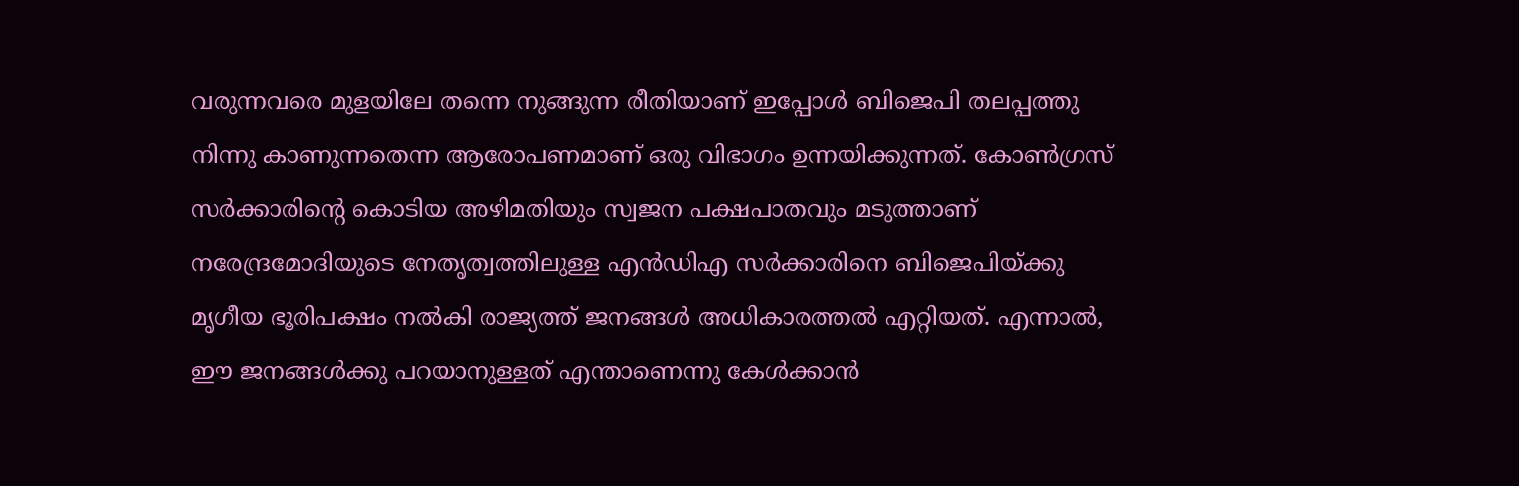വരുന്നവരെ മുളയിലേ തന്നെ നുങ്ങുന്ന രീതിയാണ് ഇപ്പോൾ ബിജെപി തലപ്പത്തു നിന്നു കാണുന്നതെന്ന ആരോപണമാണ് ഒരു വിഭാഗം ഉന്നയിക്കുന്നത്. കോൺഗ്രസ് സർക്കാരിന്റെ കൊടിയ അഴിമതിയും സ്വജന പക്ഷപാതവും മടുത്താണ് നരേന്ദ്രമോദിയുടെ നേതൃത്വത്തിലുള്ള എൻഡിഎ സർക്കാരിനെ ബിജെപിയ്ക്കു മൃഗീയ ഭൂരിപക്ഷം നൽകി രാജ്യത്ത് ജനങ്ങൾ അധികാരത്തൽ എറ്റിയത്. എന്നാൽ, ഈ ജനങ്ങൾക്കു പറയാനുള്ളത് എന്താണെന്നു കേൾക്കാൻ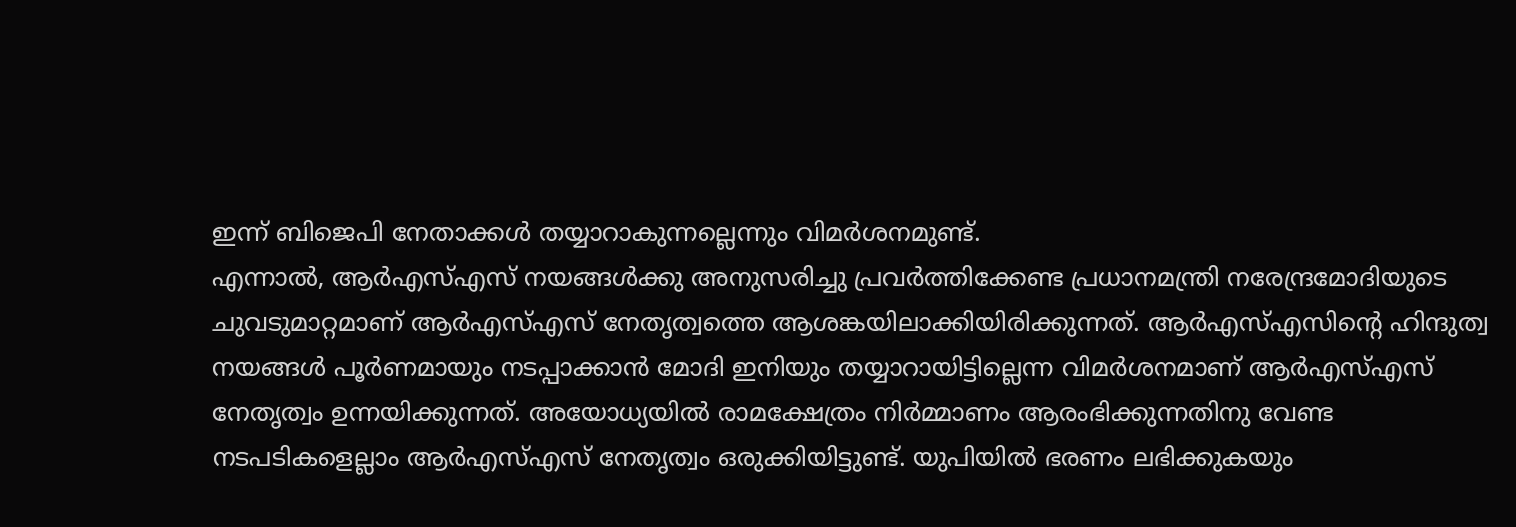ഇന്ന് ബിജെപി നേതാക്കൾ തയ്യാറാകുന്നല്ലെന്നും വിമർശനമുണ്ട്.
എന്നാൽ, ആർഎസ്എസ് നയങ്ങൾക്കു അനുസരിച്ചു പ്രവർത്തിക്കേണ്ട പ്രധാനമന്ത്രി നരേന്ദ്രമോദിയുടെ ചുവടുമാറ്റമാണ് ആർഎസ്എസ് നേതൃത്വത്തെ ആശങ്കയിലാക്കിയിരിക്കുന്നത്. ആർഎസ്എസിന്റെ ഹിന്ദുത്വ നയങ്ങൾ പൂർണമായും നടപ്പാക്കാൻ മോദി ഇനിയും തയ്യാറായിട്ടില്ലെന്ന വിമർശനമാണ് ആർഎസ്എസ് നേതൃത്വം ഉന്നയിക്കുന്നത്. അയോധ്യയിൽ രാമക്ഷേത്രം നിർമ്മാണം ആരംഭിക്കുന്നതിനു വേണ്ട നടപടികളെല്ലാം ആർഎസ്എസ് നേതൃത്വം ഒരുക്കിയിട്ടുണ്ട്. യുപിയിൽ ഭരണം ലഭിക്കുകയും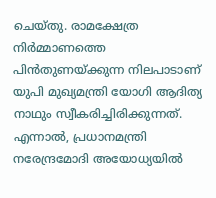ചെയ്തു. രാമക്ഷേത്ര നിർമ്മാണത്തെ പിൻതുണയ്ക്കുന്ന നിലപാടാണ് യുപി മുഖ്യമന്ത്രി യോഗി ആദിത്യ നാഥും സ്വീകരിച്ചിരിക്കുന്നത്. എന്നാൽ, പ്രധാനമന്ത്രി നരേന്ദ്രമോദി അയോധ്യയിൽ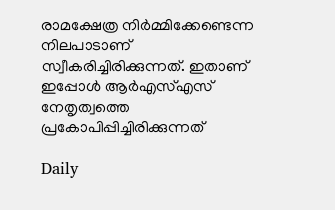രാമക്ഷേത്ര നിർമ്മിക്കേണ്ടെന്ന നിലപാടാണ് സ്വീകരിച്ചിരിക്കുന്നത്. ഇതാണ് ഇപ്പോൾ ആർഎസ്എസ് നേതൃത്വത്തെ പ്രകോപിപ്പിച്ചിരിക്കുന്നത്

Daily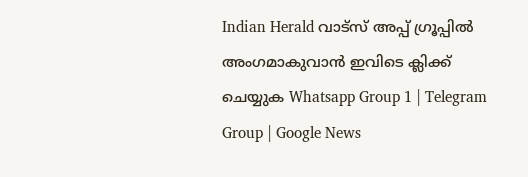Indian Herald വാട്സ് അപ്പ് ഗ്രൂപ്പിൽ അംഗമാകുവാൻ ഇവിടെ ക്ലിക്ക് ചെയ്യുക Whatsapp Group 1 | Telegram Group | Google News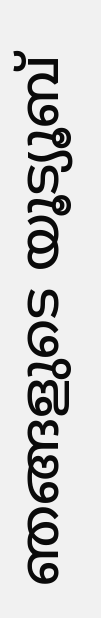ഞങ്ങളുടെ യൂട്യൂബ്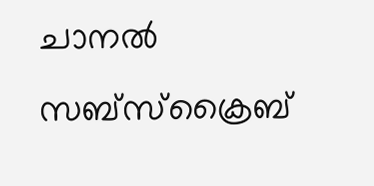ചാനൽ സബ്സ്ക്രൈബ്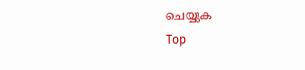ചെയ്യുക
Top